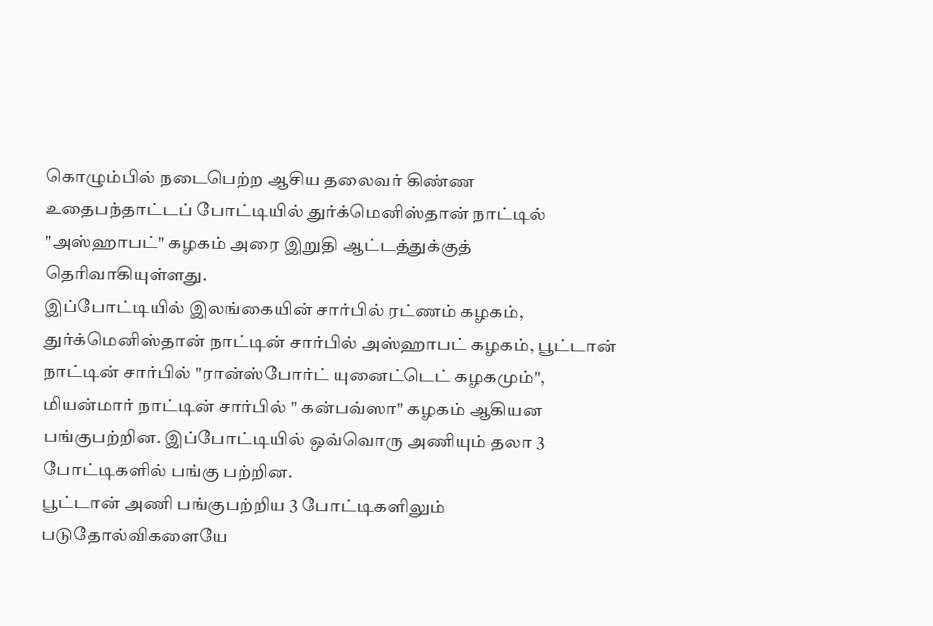கொழும்பில் நடைபெற்ற ஆசிய தலைவர் கிண்ண உதைபந்தாட்டப் போட்டியில் துர்க்மெனிஸ்தான் நாட்டில் "அஸ்ஹாபட்" கழகம் அரை இறுதி ஆட்டத்துக்குத் தெரிவாகியுள்ளது.
இப்போட்டியில் இலங்கையின் சார்பில் ரட்ணம் கழகம், துர்க்மெனிஸ்தான் நாட்டின் சார்பில் அஸ்ஹாபட் கழகம், பூட்டான் நாட்டின் சார்பில் "ரான்ஸ்போர்ட் யுனைட்டெட் கழகமும்", மியன்மார் நாட்டின் சார்பில் " கன்பவ்ஸா" கழகம் ஆகியன பங்குபற்றின. இப்போட்டியில் ஒவ்வொரு அணியும் தலா 3 போட்டிகளில் பங்கு பற்றின.
பூட்டான் அணி பங்குபற்றிய 3 போட்டிகளிலும் படுதோல்விகளையே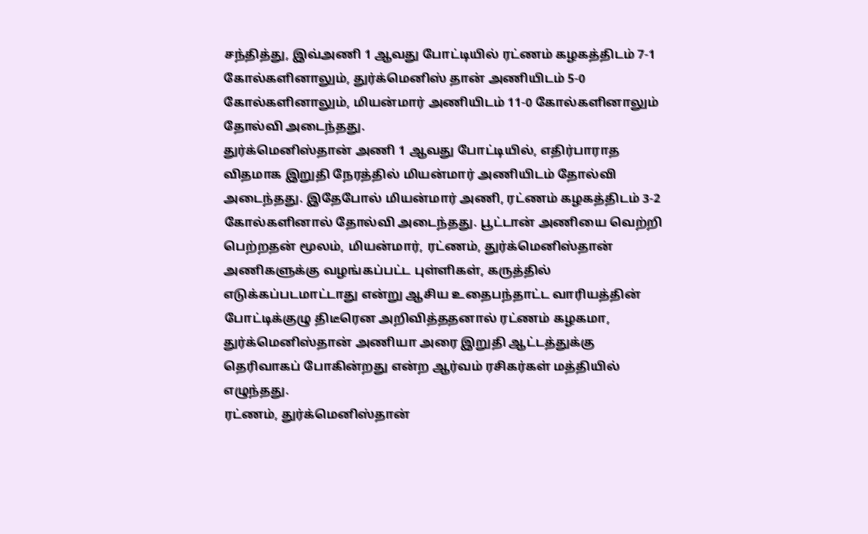சந்தித்து, இவ்அணி 1 ஆவது போட்டியில் ரட்ணம் கழகத்திடம் 7-1 கோல்களினாலும், துர்க்மெனிஸ் தான் அணியிடம் 5-0 கோல்களினாலும், மியன்மார் அணியிடம் 11-0 கோல்களினாலும் தோல்வி அடைந்தது.
துர்க்மெனிஸ்தான் அணி 1 ஆவது போட்டியில், எதிர்பாராத விதமாக இறுதி நேரத்தில் மியன்மார் அணியிடம் தோல்வி அடைந்தது. இதேபோல் மியன்மார் அணி, ரட்ணம் கழகத்திடம் 3-2 கோல்களினால் தோல்வி அடைந்தது. பூட்டான் அணியை வெற்றி பெற்றதன் மூலம், மியன்மார், ரட்ணம், துர்க்மெனிஸ்தான் அணிகளுக்கு வழங்கப்பட்ட புள்ளிகள், கருத்தில் எடுக்கப்படமாட்டாது என்று ஆசிய உதைபந்தாட்ட வாரியத்தின் போட்டிக்குழு திடீரென அறிவித்ததனால் ரட்ணம் கழகமா, துர்க்மெனிஸ்தான் அணியா அரை இறுதி ஆட்டத்துக்கு தெரிவாகப் போகின்றது என்ற ஆர்வம் ரசிகர்கள் மத்தியில் எழுந்தது.
ரட்ணம், துர்க்மெனிஸ்தான்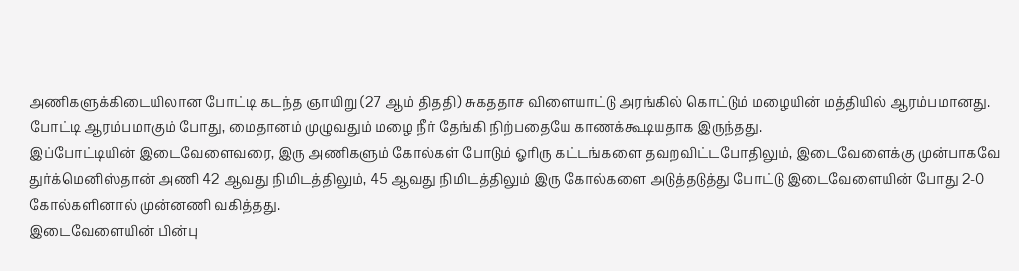அணிகளுக்கிடையிலான போட்டி கடந்த ஞாயிறு (27 ஆம் திததி) சுகததாச விளையாட்டு அரங்கில் கொட்டும் மழையின் மத்தியில் ஆரம்பமானது. போட்டி ஆரம்பமாகும் போது, மைதானம் முழுவதும் மழை நீர் தேங்கி நிற்பதையே காணக்கூடியதாக இருந்தது.
இப்போட்டியின் இடைவேளைவரை, இரு அணிகளும் கோல்கள் போடும் ஓரிரு கட்டங்களை தவறவிட்டபோதிலும், இடைவேளைக்கு முன்பாகவே துர்க்மெனிஸ்தான் அணி 42 ஆவது நிமிடத்திலும், 45 ஆவது நிமிடத்திலும் இரு கோல்களை அடுத்தடுத்து போட்டு இடைவேளையின் போது 2-0 கோல்களினால் முன்னணி வகித்தது.
இடைவேளையின் பின்பு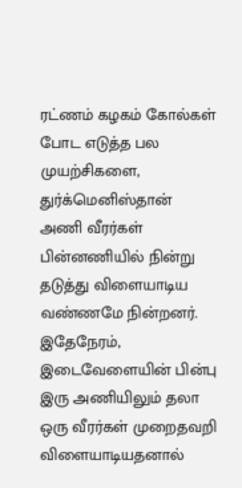ரட்ணம் கழகம் கோல்கள் போட எடுத்த பல முயற்சிகளை, துர்க்மெனிஸ்தான் அணி வீரர்கள் பின்னணியில் நின்று தடுத்து விளையாடிய வண்ணமே நின்றனர். இதேநேரம், இடைவேளையின் பின்பு இரு அணியிலும் தலா ஒரு வீரர்கள் முறைதவறி விளையாடியதனால்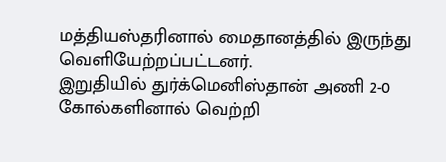மத்தியஸ்தரினால் மைதானத்தில் இருந்து வெளியேற்றப்பட்டனர்.
இறுதியில் துர்க்மெனிஸ்தான் அணி 2-0 கோல்களினால் வெற்றி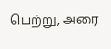பெற்று, அரை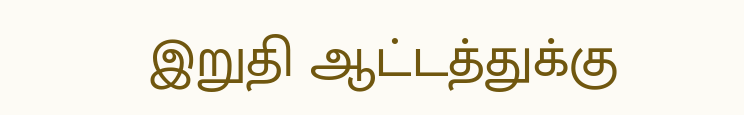இறுதி ஆட்டத்துக்கு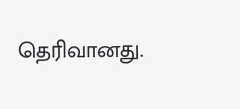தெரிவானது.